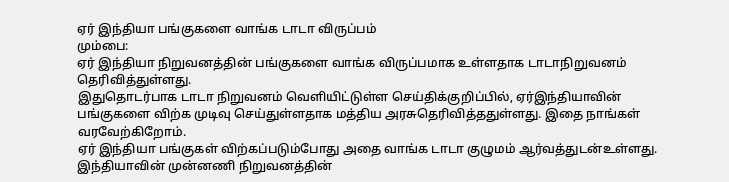ஏர் இந்தியா பங்குகளை வாங்க டாடா விருப்பம்
மும்பை:
ஏர் இந்தியா நிறுவனத்தின் பங்குகளை வாங்க விருப்பமாக உள்ளதாக டாடாநிறுவனம் தெரிவித்துள்ளது.
இதுதொடர்பாக டாடா நிறுவனம் வெளியிட்டுள்ள செய்திக்குறிப்பில், ஏர்இந்தியாவின் பங்குகளை விற்க முடிவு செய்துள்ளதாக மத்திய அரசுதெரிவித்ததுள்ளது. இதை நாங்கள் வரவேற்கிறோம்.
ஏர் இந்தியா பங்குகள் விற்கப்படும்போது அதை வாங்க டாடா குழுமம் ஆர்வத்துடன்உள்ளது. இந்தியாவின் முன்னணி நிறுவனத்தின்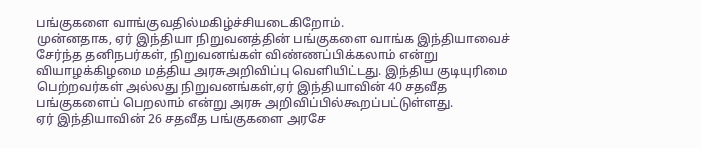பங்குகளை வாங்குவதில்மகிழ்ச்சியடைகிறோம்.
முன்னதாக, ஏர் இந்தியா நிறுவனத்தின் பங்குகளை வாங்க இந்தியாவைச் சேர்ந்த தனிநபர்கள், நிறுவனங்கள் விண்ணப்பிக்கலாம் என்று வியாழக்கிழமை மத்திய அரசுஅறிவிப்பு வெளியிட்டது. இந்திய குடியுரிமை பெற்றவர்கள் அல்லது நிறுவனங்கள்,ஏர் இந்தியாவின் 40 சதவீத பங்குகளைப் பெறலாம் என்று அரசு அறிவிப்பில்கூறப்பட்டுள்ளது.
ஏர் இந்தியாவின் 26 சதவீத பங்குகளை அரசே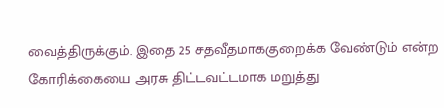வைத்திருக்கும். இதை 25 சதவீதமாககுறைக்க வேண்டும் என்ற கோரிக்கையை அரசு திட்டவட்டமாக மறுத்து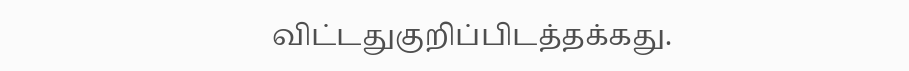விட்டதுகுறிப்பிடத்தக்கது.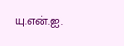யு.என்.ஐ.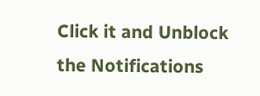Click it and Unblock the Notifications